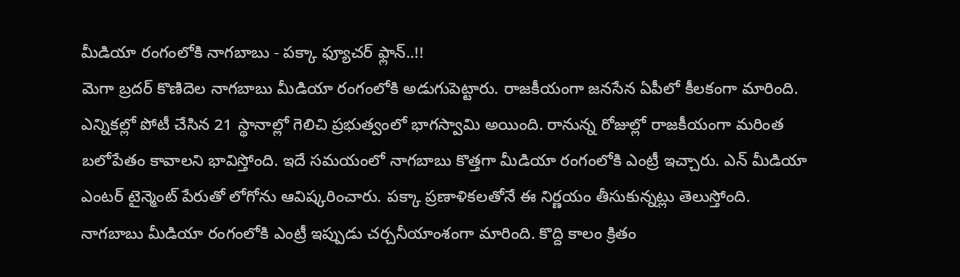మీడియా రంగంలోకి నాగబాబు - పక్కా ఫ్యూచర్ ఫ్లాన్..!!
మెగా బ్రదర్ కొణిదెల నాగబాబు మీడియా రంగంలోకి అడుగుపెట్టారు. రాజకీయంగా జనసేన ఏపీలో కీలకంగా మారింది. ఎన్నికల్లో పోటీ చేసిన 21 స్థానాల్లో గెలిచి ప్రభుత్వంలో భాగస్వామి అయింది. రానున్న రోజుల్లో రాజకీయంగా మరింత బలోపేతం కావాలని భావిస్తోంది. ఇదే సమయంలో నాగబాబు కొత్తగా మీడియా రంగంలోకి ఎంట్రీ ఇచ్చారు. ఎన్ మీడియా ఎంటర్ టైన్మెంట్ పేరుతో లోగోను ఆవిష్కరించారు. పక్కా ప్రణాళికలతోనే ఈ నిర్ణయం తీసుకున్నట్లు తెలుస్తోంది.
నాగబాబు మీడియా రంగంలోకి ఎంట్రీ ఇప్పుడు చర్చనీయాంశంగా మారింది. కొద్ది కాలం క్రితం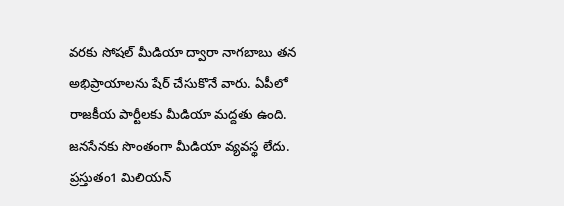వరకు సోషల్ మీడియా ద్వారా నాగబాబు తన అభిప్రాయాలను షేర్ చేసుకొనే వారు. ఏపీలో రాజకీయ పార్టీలకు మీడియా మద్దతు ఉంది. జనసేనకు సొంతంగా మీడియా వ్యవస్థ లేదు. ప్రస్తుతం1 మిలియన్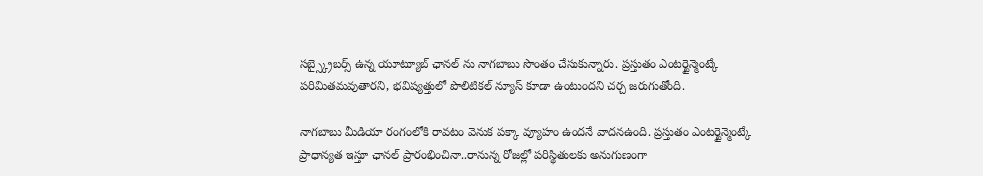సబ్స్క్రైబర్స్ ఉన్న యూట్యూబ్ ఛానల్ ను నాగబాబు సొంతం చేసుకున్నారు. ప్రస్తుతం ఎంటర్టైన్మెంట్కే పరిమితమవుతారని, భవిష్యత్తులో పొలిటికల్ న్యూస్ కూడా ఉంటుందని చర్చ జరుగుతోంది.

నాగబాబు మీడియా రంగంలోకి రావటం వెనుక పక్కా వ్యూహం ఉందనే వాదనఉంది. ప్రస్తుతం ఎంటర్టైన్మెంట్కే ప్రాధాన్యత ఇస్తూ ఛానల్ ప్రారంభించినా..రానున్న రోజల్లో పరిస్థితులకు అనుగుణంగా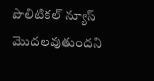పొలిటికల్ న్యూస్ మొదలవుతుందని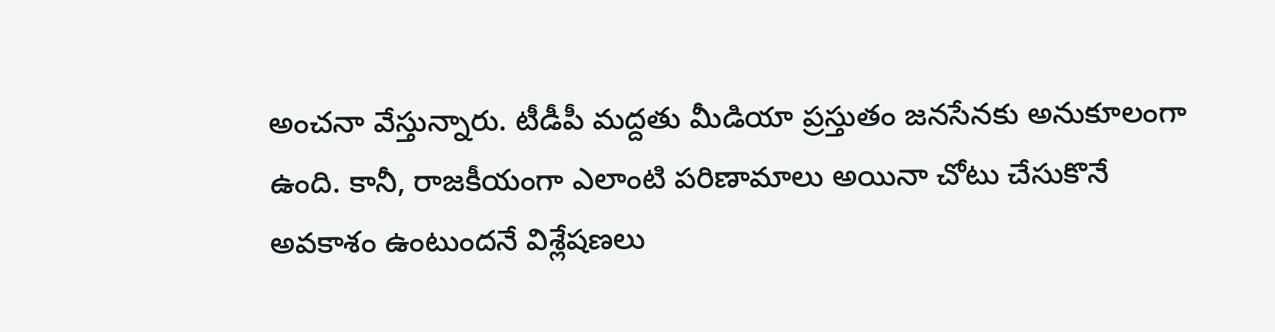అంచనా వేస్తున్నారు. టీడీపీ మద్దతు మీడియా ప్రస్తుతం జనసేనకు అనుకూలంగా ఉంది. కానీ, రాజకీయంగా ఎలాంటి పరిణామాలు అయినా చోటు చేసుకొనే అవకాశం ఉంటుందనే విశ్లేషణలు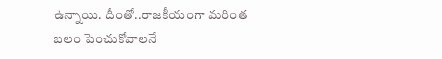ఉన్నాయి. దీంతో..రాజకీయంగా మరింత బలం పెంచుకోవాలనే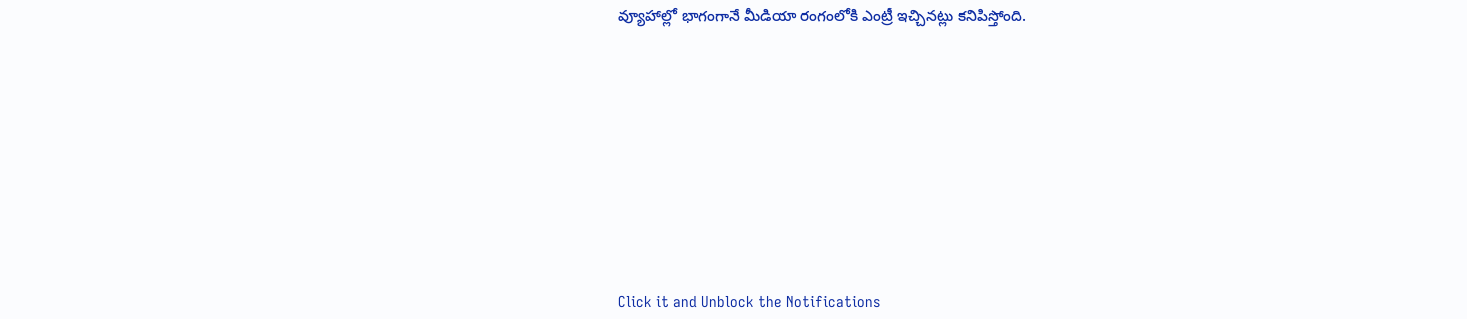వ్యూహాల్లో భాగంగానే మీడియా రంగంలోకి ఎంట్రీ ఇచ్చినట్లు కనిపిస్తోంది.












Click it and Unblock the Notifications